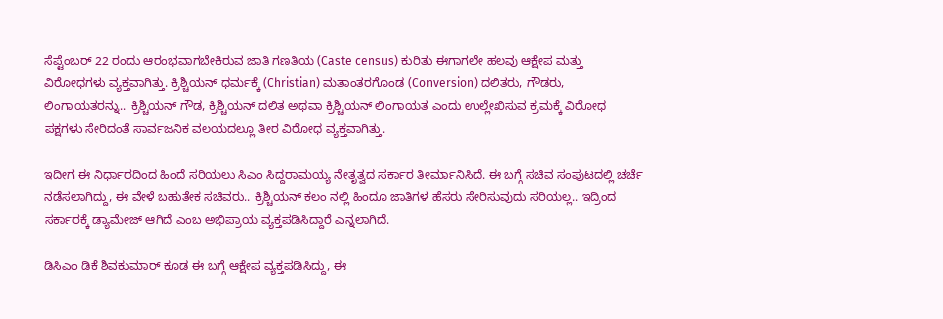ಸೆಪ್ಟೆಂಬರ್ 22 ರಂದು ಆರಂಭವಾಗಬೇಕಿರುವ ಜಾತಿ ಗಣತಿಯ (Caste census) ಕುರಿತು ಈಗಾಗಲೇ ಹಲವು ಆಕ್ಷೇಪ ಮತ್ತು ವಿರೋಧಗಳು ವ್ಯಕ್ತವಾಗಿತ್ತು. ಕ್ರಿಶ್ಚಿಯನ್ ಧರ್ಮಕ್ಕೆ (Christian) ಮತಾಂತರಗೊಂಡ (Conversion) ದಲಿತರು, ಗೌಡರು, ಲಿಂಗಾಯತರನ್ನು.. ಕ್ರಿಶ್ಚಿಯನ್ ಗೌಡ, ಕ್ರಿಶ್ಚಿಯನ್ ದಲಿತ ಅಥವಾ ಕ್ರಿಶ್ಚಿಯನ್ ಲಿಂಗಾಯತ ಎಂದು ಉಲ್ಲೇಖಿಸುವ ಕ್ರಮಕ್ಕೆ ವಿರೋಧ ಪಕ್ಷಗಳು ಸೇರಿದಂತೆ ಸಾರ್ವಜನಿಕ ವಲಯದಲ್ಲೂ ತೀರ ವಿರೋಧ ವ್ಯಕ್ತವಾಗಿತ್ತು.

ಇದೀಗ ಈ ನಿರ್ಧಾರದಿಂದ ಹಿಂದೆ ಸರಿಯಲು ಸಿಎಂ ಸಿದ್ದರಾಮಯ್ಯ ನೇತೃತ್ವದ ಸರ್ಕಾರ ತೀರ್ಮಾನಿಸಿದೆ. ಈ ಬಗ್ಗೆ ಸಚಿವ ಸಂಪುಟದಲ್ಲಿ ಚರ್ಚೆ ನಡೆಸಲಾಗಿದ್ದು, ಈ ವೇಳೆ ಬಹುತೇಕ ಸಚಿವರು.. ಕ್ರಿಶ್ಚಿಯನ್ ಕಲಂ ನಲ್ಲಿ ಹಿಂದೂ ಜಾತಿಗಳ ಹೆಸರು ಸೇರಿಸುವುದು ಸರಿಯಲ್ಲ.. ಇದ್ರಿಂದ ಸರ್ಕಾರಕ್ಕೆ ಡ್ಯಾಮೇಜ್ ಆಗಿದೆ ಎಂಬ ಅಭಿಪ್ರಾಯ ವ್ಯಕ್ತಪಡಿಸಿದ್ದಾರೆ ಎನ್ನಲಾಗಿದೆ.

ಡಿಸಿಎಂ ಡಿಕೆ ಶಿವಕುಮಾರ್ ಕೂಡ ಈ ಬಗ್ಗೆ ಆಕ್ಷೇಪ ವ್ಯಕ್ತಪಡಿಸಿದ್ದು, ಈ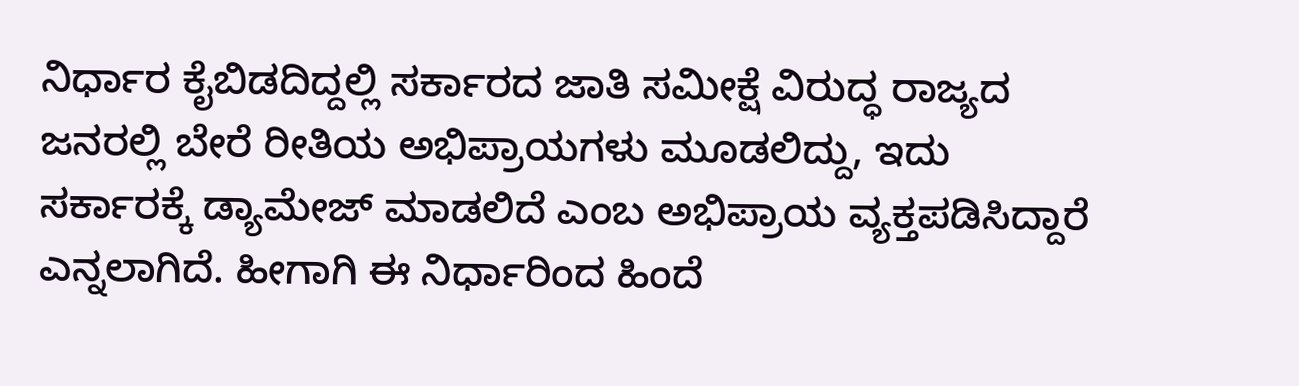ನಿರ್ಧಾರ ಕೈಬಿಡದಿದ್ದಲ್ಲಿ ಸರ್ಕಾರದ ಜಾತಿ ಸಮೀಕ್ಷೆ ವಿರುದ್ಧ ರಾಜ್ಯದ ಜನರಲ್ಲಿ ಬೇರೆ ರೀತಿಯ ಅಭಿಪ್ರಾಯಗಳು ಮೂಡಲಿದ್ದು, ಇದು ಸರ್ಕಾರಕ್ಕೆ ಡ್ಯಾಮೇಜ್ ಮಾಡಲಿದೆ ಎಂಬ ಅಭಿಪ್ರಾಯ ವ್ಯಕ್ತಪಡಿಸಿದ್ದಾರೆ ಎನ್ನಲಾಗಿದೆ. ಹೀಗಾಗಿ ಈ ನಿರ್ಧಾರಿಂದ ಹಿಂದೆ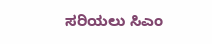ಸರಿಯಲು ಸಿಎಂ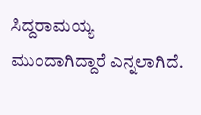ಸಿದ್ದರಾಮಯ್ಯ ಮುಂದಾಗಿದ್ದಾರೆ ಎನ್ನಲಾಗಿದೆ.